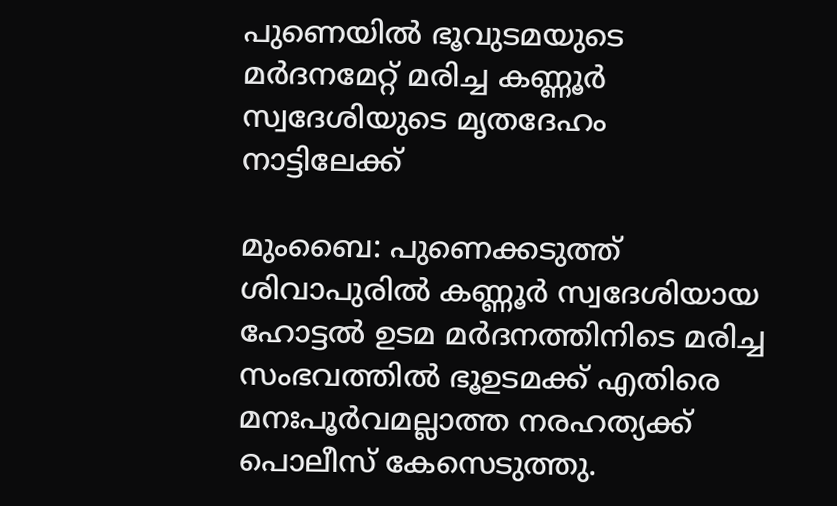പുണെയിൽ ഭൂവുടമയുടെ മർദനമേറ്റ് മരിച്ച കണ്ണൂർ സ്വദേശിയുടെ മൃതദേഹം നാട്ടിലേക്ക്

മുംബൈ: പുണെക്കടുത്ത് ശിവാപുരിൽ കണ്ണൂർ സ്വദേശിയായ ഹോട്ടൽ ഉടമ മർദനത്തിനിടെ മരിച്ച സംഭവത്തിൽ ഭൂഉടമക്ക് എതിരെ മനഃപൂർവമല്ലാത്ത നരഹത്യക്ക് പൊലീസ് കേസെടുത്തു.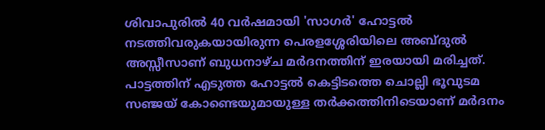ശിവാപുരിൽ 40 വർഷമായി 'സാഗർ' ഹോട്ടൽ നടത്തിവരുകയായിരുന്ന പെരളശ്ശേരിയിലെ അബ്ദുൽ അസ്സീസാണ് ബുധനാഴ്ച മർദനത്തിന് ഇരയായി മരിച്ചത്. പാട്ടത്തിന് എടുത്ത ഹോട്ടൽ കെട്ടിടത്തെ ചൊല്ലി ഭൂവുടമ സഞ്ജയ് കോണ്ടെയുമായുള്ള തർക്കത്തിനിടെയാണ് മർദനം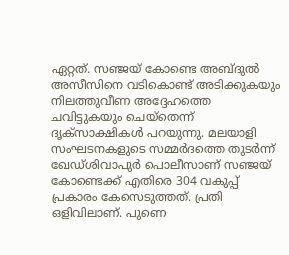ഏറ്റത്. സഞ്ജയ് കോണ്ടെ അബ്ദുൽ അസീസിനെ വടികൊണ്ട് അടിക്കുകയും നിലത്തുവീണ അദ്ദേഹത്തെ ചവിട്ടുകയും ചെയ്തെന്ന് ദൃക്സാക്ഷികൾ പറയുന്നു. മലയാളി സംഘടനകളുടെ സമ്മർദത്തെ തുടർന്ന് ഖേഡ്ശിവാപുർ പൊലീസാണ് സഞ്ജയ് കോണ്ടെക്ക് എതിരെ 304 വകുപ്പ് പ്രകാരം കേസെടുത്തത്. പ്രതി ഒളിവിലാണ്. പുണെ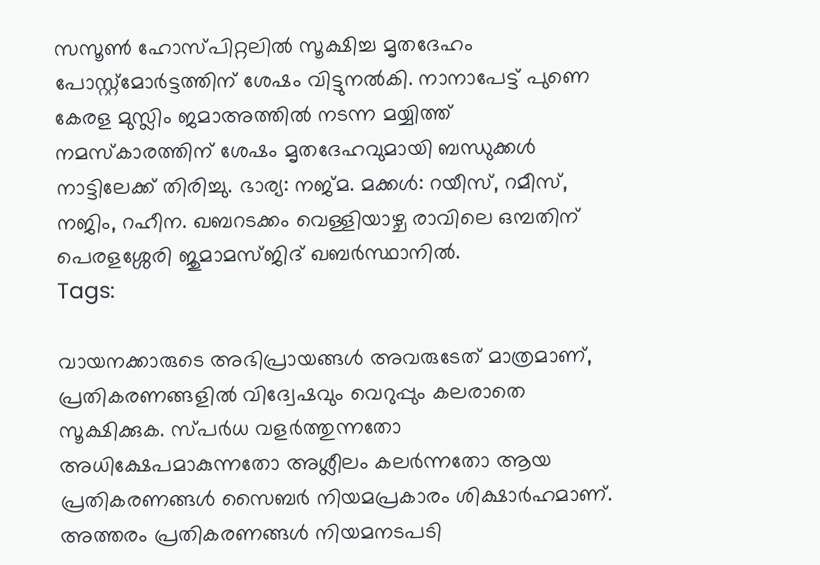സസൂൺ ഹോസ്പിറ്റലിൽ സൂക്ഷിച്ച മൃതദേഹം പോസ്റ്റ്മോർട്ടത്തിന് ശേഷം വിട്ടുനൽകി. നാനാപേട്ട് പുണെ കേരള മുസ്ലിം ജമാഅത്തിൽ നടന്ന മയ്യിത്ത് നമസ്കാരത്തിന് ശേഷം മൃതദേഹവുമായി ബന്ധുക്കൾ നാട്ടിലേക്ക് തിരിച്ചു. ഭാര്യ: നജ്മ. മക്കൾ: റയീസ്, റമീസ്, നജിം, റഹീന. ഖബറടക്കം വെള്ളിയാഴ്ച രാവിലെ ഒമ്പതിന് പെരളശ്ശേരി ജുമാമസ്ജിദ് ഖബർസ്ഥാനിൽ.
Tags:

വായനക്കാരുടെ അഭിപ്രായങ്ങള്‍ അവരുടേത് മാത്രമാണ്, പ്രതികരണങ്ങളിൽ വിദ്വേഷവും വെറുപ്പും കലരാതെ സൂക്ഷിക്കുക. സ്പർധ വളർത്തുന്നതോ അധിക്ഷേപമാകുന്നതോ അശ്ലീലം കലർന്നതോ ആയ പ്രതികരണങ്ങൾ സൈബർ നിയമപ്രകാരം ശിക്ഷാർഹമാണ്. അത്തരം പ്രതികരണങ്ങൾ നിയമനടപടി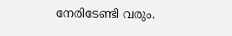നേരിടേണ്ടി വരും.